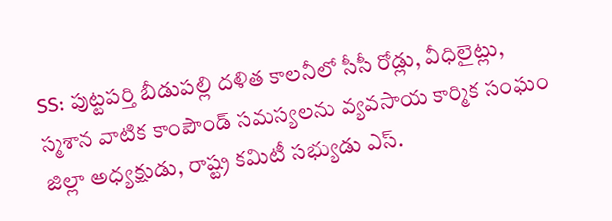SS: పుట్టపర్తి బీడుపల్లి దళిత కాలనీలో సీసీ రోడ్లు, వీధిలైట్లు, స్మశాన వాటిక కాంపౌండ్ సమస్యలను వ్యవసాయ కార్మిక సంఘం జిల్లా అధ్యక్షుడు, రాష్ట్ర కమిటీ సభ్యుడు ఎస్.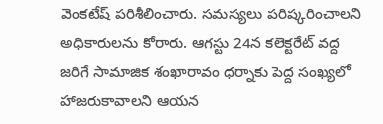వెంకటేష్ పరిశీలించారు. సమస్యలు పరిష్కరించాలని అధికారులను కోరారు. ఆగస్టు 24న కలెక్టరేట్ వద్ద జరిగే సామాజిక శంఖారావం ధర్నాకు పెద్ద సంఖ్యలో హాజరుకావాలని ఆయన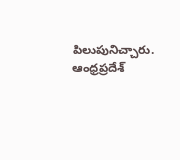పిలుపునిచ్చారు.
ఆంధ్రప్రదేశ్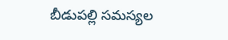బీడుపల్లి సమస్యల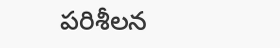పరిశీలన